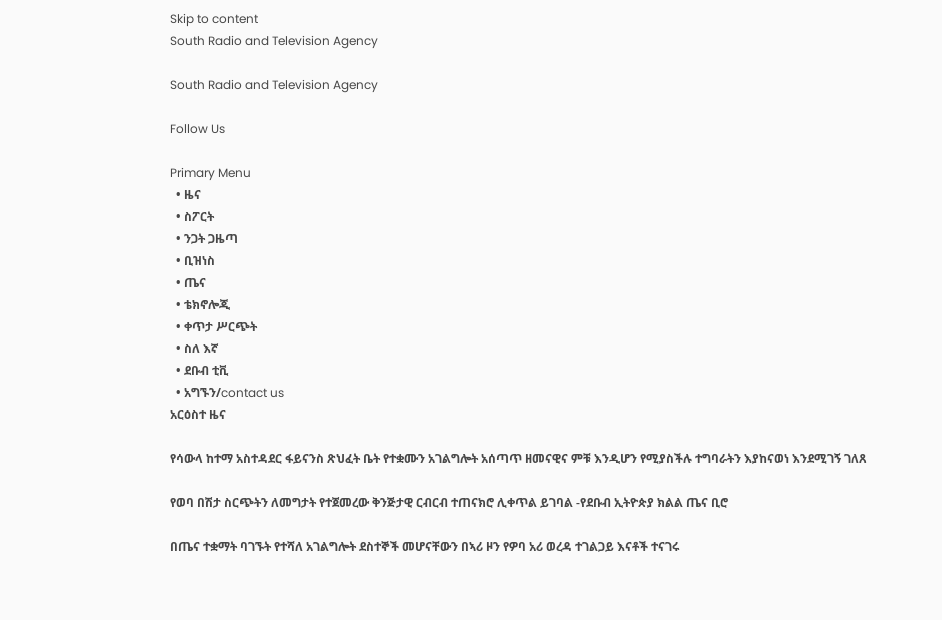Skip to content
South Radio and Television Agency

South Radio and Television Agency

Follow Us

Primary Menu
  • ዜና
  • ስፖርት
  • ንጋት ጋዜጣ
  • ቢዝነስ
  • ጤና
  • ቴክኖሎጂ
  • ቀጥታ ሥርጭት
  • ስለ እኛ
  • ደቡብ ቲቪ
  • አግኙን/contact us
አርዕስተ ዜና

የሳውላ ከተማ አስተዳደር ፋይናንስ ጽህፈት ቤት የተቋሙን አገልግሎት አሰጣጥ ዘመናዊና ምቹ እንዲሆን የሚያስችሉ ተግባራትን እያከናወነ እንደሚገኝ ገለጸ

የወባ በሽታ ስርጭትን ለመግታት የተጀመረው ቅንጅታዊ ርብርብ ተጠናክሮ ሊቀጥል ይገባል -የደቡብ ኢትዮጵያ ክልል ጤና ቢሮ

በጤና ተቋማት ባገኙት የተሻለ አገልግሎት ደስተኞች መሆናቸውን በኣሪ ዞን የዎባ አሪ ወረዳ ተገልጋይ እናቶች ተናገሩ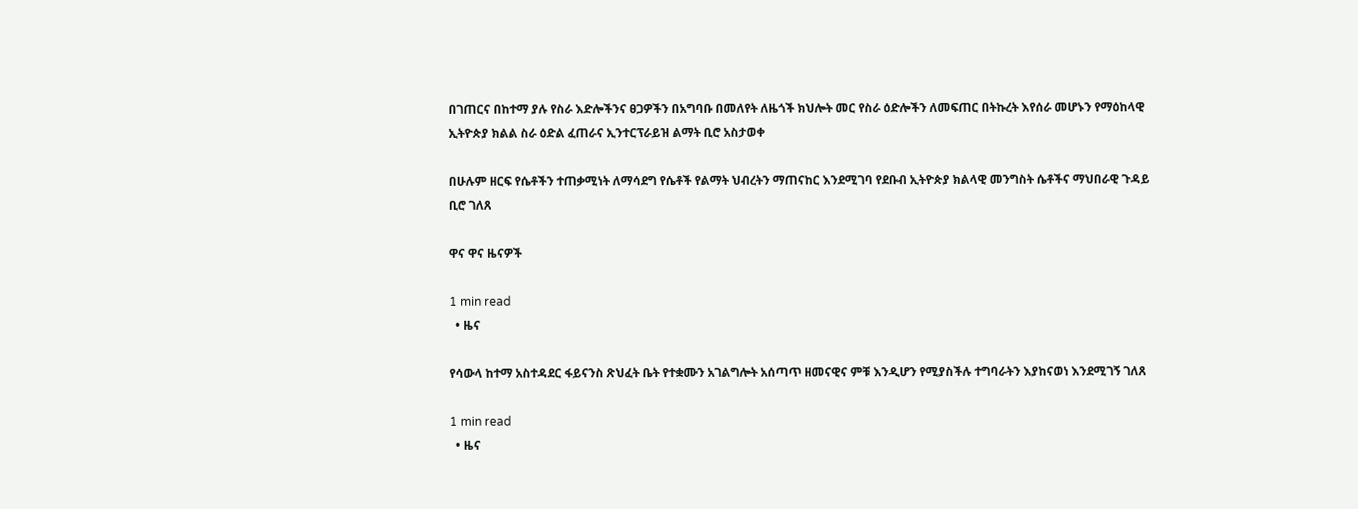በገጠርና በከተማ ያሉ የስራ እድሎችንና ፀጋዎችን በአግባቡ በመለየት ለዜጎች ክህሎት መር የስራ ዕድሎችን ለመፍጠር በትኩረት እየሰራ መሆኑን የማዕከላዊ ኢትዮጵያ ክልል ስራ ዕድል ፈጠራና ኢንተርፕራይዝ ልማት ቢሮ አስታወቀ

በሁሉም ዘርፍ የሴቶችን ተጠቃሚነት ለማሳደግ የሴቶች የልማት ህብረትን ማጠናከር እንደሚገባ የደቡብ ኢትዮጵያ ክልላዊ መንግስት ሴቶችና ማህበራዊ ጉዳይ ቢሮ ገለጸ

ዋና ዋና ዜናዎች

1 min read
  • ዜና

የሳውላ ከተማ አስተዳደር ፋይናንስ ጽህፈት ቤት የተቋሙን አገልግሎት አሰጣጥ ዘመናዊና ምቹ እንዲሆን የሚያስችሉ ተግባራትን እያከናወነ እንደሚገኝ ገለጸ

1 min read
  • ዜና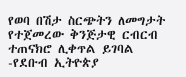የወባ በሽታ ስርጭትን ለመግታት የተጀመረው ቅንጅታዊ ርብርብ ተጠናክሮ ሊቀጥል ይገባል -የደቡብ ኢትዮጵያ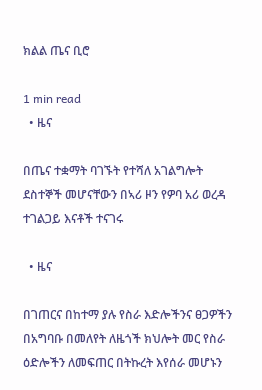ክልል ጤና ቢሮ

1 min read
  • ዜና

በጤና ተቋማት ባገኙት የተሻለ አገልግሎት ደስተኞች መሆናቸውን በኣሪ ዞን የዎባ አሪ ወረዳ ተገልጋይ እናቶች ተናገሩ

  • ዜና

በገጠርና በከተማ ያሉ የስራ እድሎችንና ፀጋዎችን በአግባቡ በመለየት ለዜጎች ክህሎት መር የስራ ዕድሎችን ለመፍጠር በትኩረት እየሰራ መሆኑን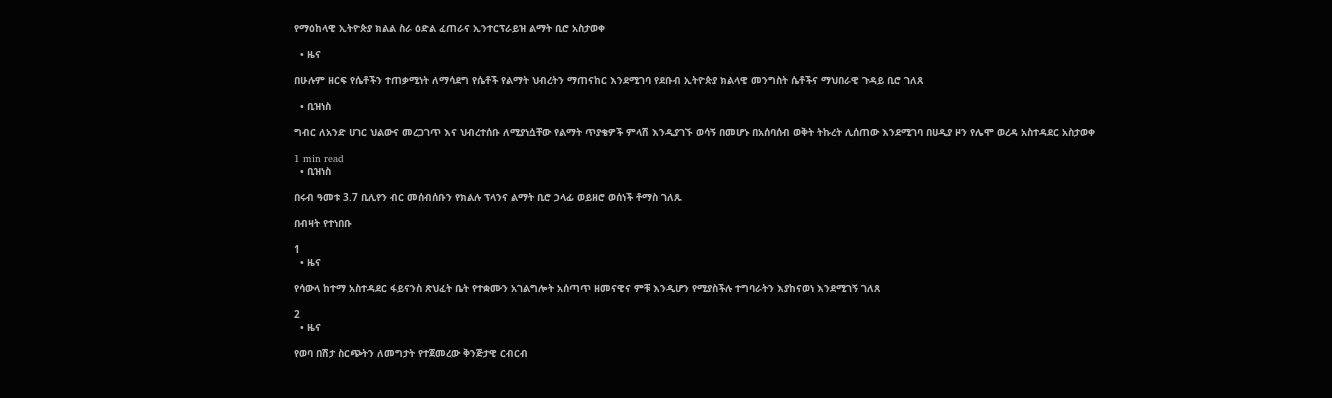የማዕከላዊ ኢትዮጵያ ክልል ስራ ዕድል ፈጠራና ኢንተርፕራይዝ ልማት ቢሮ አስታወቀ

  • ዜና

በሁሉም ዘርፍ የሴቶችን ተጠቃሚነት ለማሳደግ የሴቶች የልማት ህብረትን ማጠናከር እንደሚገባ የደቡብ ኢትዮጵያ ክልላዊ መንግስት ሴቶችና ማህበራዊ ጉዳይ ቢሮ ገለጸ

  • ቢዝነስ

ግብር ለአንድ ሀገር ህልውና መረጋገጥ እና ህብረተሰቡ ለሚያነሷቸው የልማት ጥያቄዎች ምላሽ እንዲያገኙ ወሳኝ በመሆኑ በአሰባሰብ ወቅት ትኩረት ሊሰጠው እንደሚገባ በሀዲያ ዞን የሌሞ ወረዳ አስተዳደር አስታወቀ

1 min read
  • ቢዝነስ

በሩብ ዓመቱ 3.7 ቢሊየን ብር መሰብሰቡን የክልሉ ፕላንና ልማት ቢሮ ኃላፊ ወይዘሮ ወሰነች ቶማስ ገለጹ

በብዛት የተነበቡ

1
  • ዜና

የሳውላ ከተማ አስተዳደር ፋይናንስ ጽህፈት ቤት የተቋሙን አገልግሎት አሰጣጥ ዘመናዊና ምቹ እንዲሆን የሚያስችሉ ተግባራትን እያከናወነ እንደሚገኝ ገለጸ

2
  • ዜና

የወባ በሽታ ስርጭትን ለመግታት የተጀመረው ቅንጅታዊ ርብርብ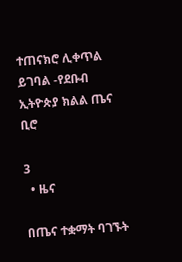ተጠናክሮ ሊቀጥል ይገባል -የደቡብ ኢትዮጵያ ክልል ጤና ቢሮ

3
  • ዜና

በጤና ተቋማት ባገኙት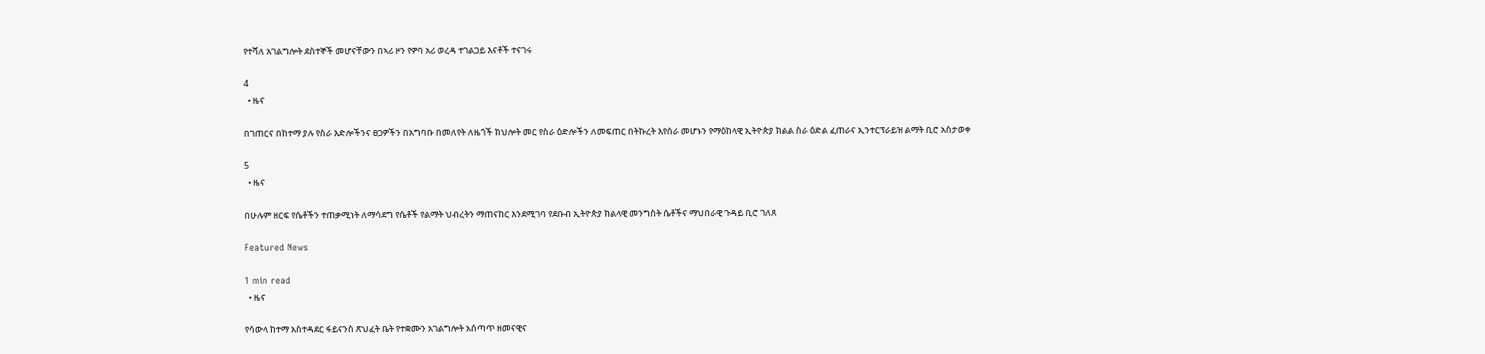የተሻለ አገልግሎት ደስተኞች መሆናቸውን በኣሪ ዞን የዎባ አሪ ወረዳ ተገልጋይ እናቶች ተናገሩ

4
  • ዜና

በገጠርና በከተማ ያሉ የስራ እድሎችንና ፀጋዎችን በአግባቡ በመለየት ለዜጎች ክህሎት መር የስራ ዕድሎችን ለመፍጠር በትኩረት እየሰራ መሆኑን የማዕከላዊ ኢትዮጵያ ክልል ስራ ዕድል ፈጠራና ኢንተርፕራይዝ ልማት ቢሮ አስታወቀ

5
  • ዜና

በሁሉም ዘርፍ የሴቶችን ተጠቃሚነት ለማሳደግ የሴቶች የልማት ህብረትን ማጠናከር እንደሚገባ የደቡብ ኢትዮጵያ ክልላዊ መንግስት ሴቶችና ማህበራዊ ጉዳይ ቢሮ ገለጸ

Featured News

1 min read
  • ዜና

የሳውላ ከተማ አስተዳደር ፋይናንስ ጽህፈት ቤት የተቋሙን አገልግሎት አሰጣጥ ዘመናዊና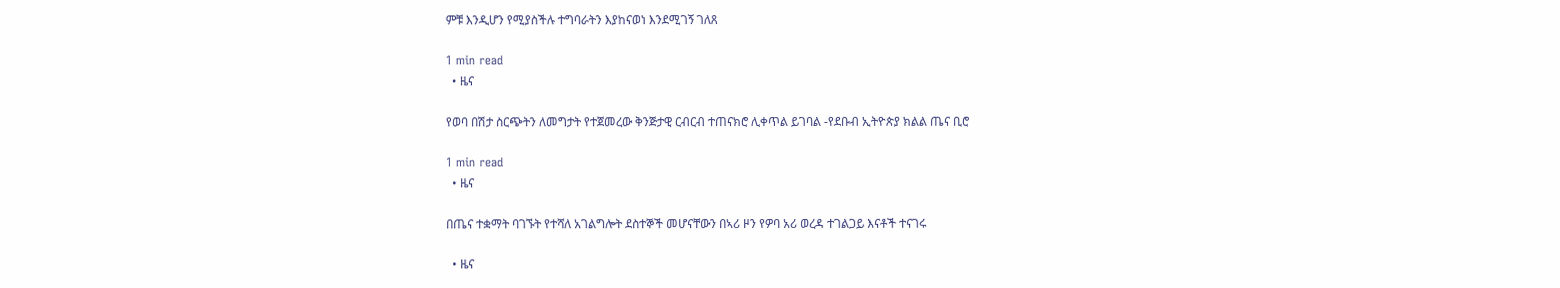ምቹ እንዲሆን የሚያስችሉ ተግባራትን እያከናወነ እንደሚገኝ ገለጸ

1 min read
  • ዜና

የወባ በሽታ ስርጭትን ለመግታት የተጀመረው ቅንጅታዊ ርብርብ ተጠናክሮ ሊቀጥል ይገባል -የደቡብ ኢትዮጵያ ክልል ጤና ቢሮ

1 min read
  • ዜና

በጤና ተቋማት ባገኙት የተሻለ አገልግሎት ደስተኞች መሆናቸውን በኣሪ ዞን የዎባ አሪ ወረዳ ተገልጋይ እናቶች ተናገሩ

  • ዜና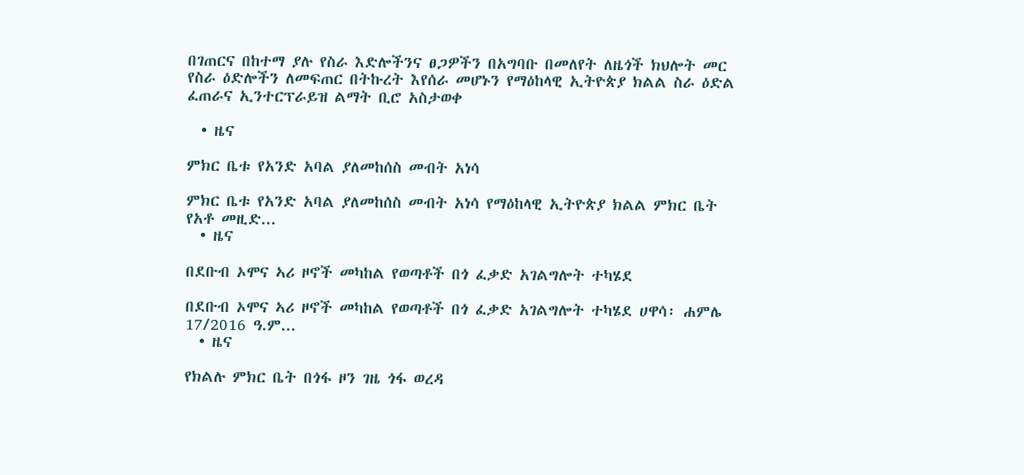በገጠርና በከተማ ያሉ የስራ እድሎችንና ፀጋዎችን በአግባቡ በመለየት ለዜጎች ክህሎት መር የስራ ዕድሎችን ለመፍጠር በትኩረት እየሰራ መሆኑን የማዕከላዊ ኢትዮጵያ ክልል ስራ ዕድል ፈጠራና ኢንተርፕራይዝ ልማት ቢሮ አስታወቀ

  • ዜና

ምክር ቤቱ የአንድ አባል ያለመከሰስ መብት አነሳ

ምክር ቤቱ የአንድ አባል ያለመከሰስ መብት አነሳ የማዕከላዊ ኢትዮጵያ ክልል ምክር ቤት የአቶ መዚድ...
  • ዜና

በደቡብ ኦሞና ኣሪ ዞኖች መካከል የወጣቶች በጎ ፈቃድ አገልግሎት ተካሄደ

በደቡብ ኦሞና ኣሪ ዞኖች መካከል የወጣቶች በጎ ፈቃድ አገልግሎት ተካሄደ ሀዋሳ፡ ሐምሌ 17/2016 ዓ.ም...
  • ዜና

የክልሉ ምክር ቤት በጎፋ ዞን ገዜ ጎፋ ወረዳ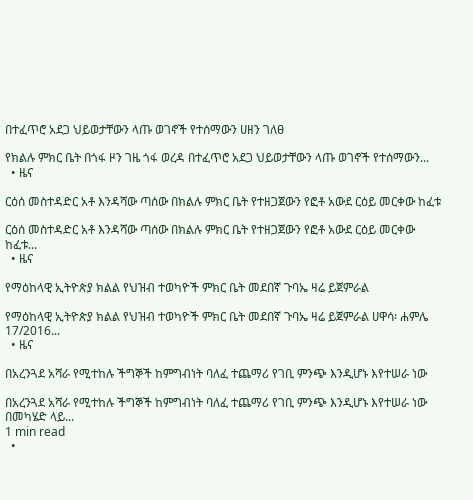በተፈጥሮ አደጋ ህይወታቸውን ላጡ ወገኖች የተሰማውን ሀዘን ገለፀ

የክልሉ ምክር ቤት በጎፋ ዞን ገዜ ጎፋ ወረዳ በተፈጥሮ አደጋ ህይወታቸውን ላጡ ወገኖች የተሰማውን...
  • ዜና

ርዕሰ መስተዳድር አቶ እንዳሻው ጣሰው በክልሉ ምክር ቤት የተዘጋጀውን የፎቶ አውደ ርዕይ መርቀው ከፈቱ

ርዕሰ መስተዳድር አቶ እንዳሻው ጣሰው በክልሉ ምክር ቤት የተዘጋጀውን የፎቶ አውደ ርዕይ መርቀው ከፈቱ...
  • ዜና

የማዕከላዊ ኢትዮጵያ ክልል የህዝብ ተወካዮች ምክር ቤት መደበኛ ጉባኤ ዛሬ ይጀምራል

የማዕከላዊ ኢትዮጵያ ክልል የህዝብ ተወካዮች ምክር ቤት መደበኛ ጉባኤ ዛሬ ይጀምራል ሀዋሳ፡ ሐምሌ 17/2016...
  • ዜና

በአረንጓደ አሻራ የሚተከሉ ችግኞች ከምግብነት ባለፈ ተጨማሪ የገቢ ምንጭ እንዲሆኑ እየተሠራ ነው

በአረንጓደ አሻራ የሚተከሉ ችግኞች ከምግብነት ባለፈ ተጨማሪ የገቢ ምንጭ እንዲሆኑ እየተሠራ ነው በመካሄድ ላይ...
1 min read
  •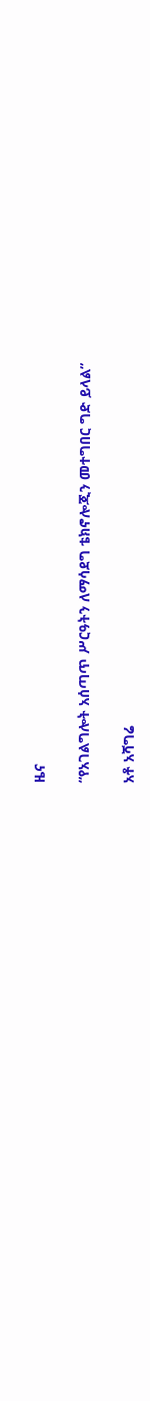ዜና

“የአገልግሎት አሰጣጥ ሥርዓትን ለማሳደግ ቴክኖሎጂን መተግበር ግድ ይላል”

አቶ አሻግሬ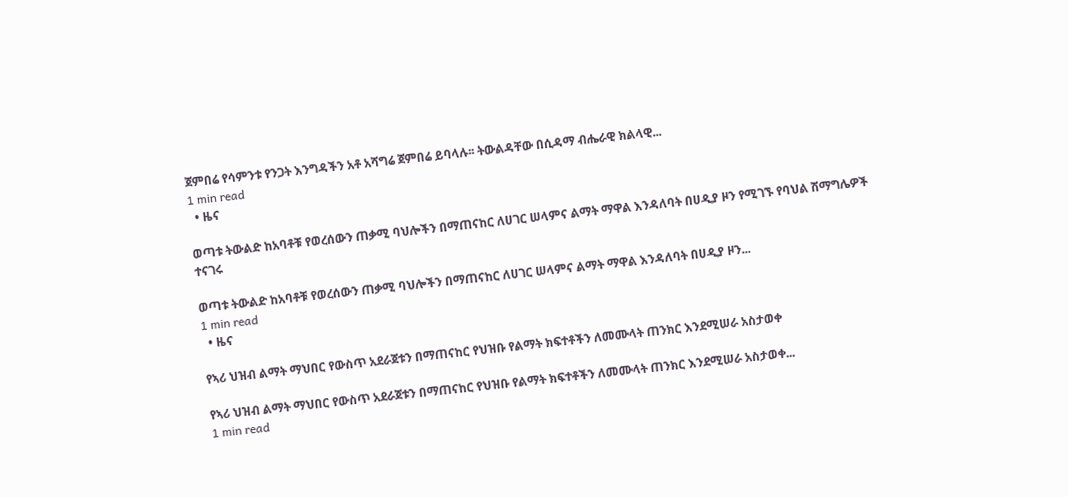ጀምበሬ የሳምንቱ የንጋት እንግዳችን አቶ አሻግሬ ጀምበሬ ይባላሉ፡፡ ትውልዳቸው በሲዳማ ብሔራዊ ክልላዊ...
1 min read
  • ዜና

ወጣቱ ትውልድ ከአባቶቹ የወረሰውን ጠቃሚ ባህሎችን በማጠናከር ለሀገር ሠላምና ልማት ማዋል እንዳለባት በሀዲያ ዞን የሚገኙ የባህል ሽማግሌዎች ተናገሩ

ወጣቱ ትውልድ ከአባቶቹ የወረሰውን ጠቃሚ ባህሎችን በማጠናከር ለሀገር ሠላምና ልማት ማዋል እንዳለባት በሀዲያ ዞን...
1 min read
  • ዜና

የኣሪ ህዝብ ልማት ማህበር የውስጥ አደራጀቱን በማጠናከር የህዝቡ የልማት ክፍተቶችን ለመሙላት ጠንክር እንደሚሠራ አስታወቀ

የኣሪ ህዝብ ልማት ማህበር የውስጥ አደራጀቱን በማጠናከር የህዝቡ የልማት ክፍተቶችን ለመሙላት ጠንክር እንደሚሠራ አስታወቀ...
1 min read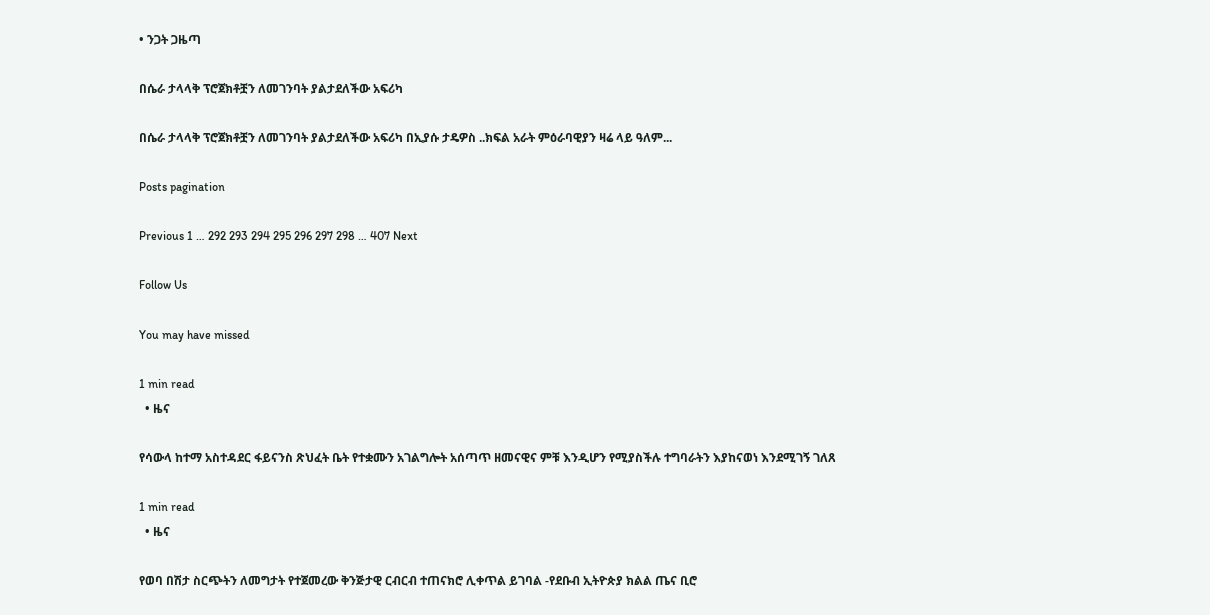• ንጋት ጋዜጣ

በሴራ ታላላቅ ፕሮጀክቶቿን ለመገንባት ያልታደለችው አፍሪካ

በሴራ ታላላቅ ፕሮጀክቶቿን ለመገንባት ያልታደለችው አፍሪካ በኢያሱ ታዴዎስ ..ክፍል አራት ምዕራባዊያን ዛሬ ላይ ዓለም...

Posts pagination

Previous 1 … 292 293 294 295 296 297 298 … 407 Next

Follow Us

You may have missed

1 min read
  • ዜና

የሳውላ ከተማ አስተዳደር ፋይናንስ ጽህፈት ቤት የተቋሙን አገልግሎት አሰጣጥ ዘመናዊና ምቹ እንዲሆን የሚያስችሉ ተግባራትን እያከናወነ እንደሚገኝ ገለጸ

1 min read
  • ዜና

የወባ በሽታ ስርጭትን ለመግታት የተጀመረው ቅንጅታዊ ርብርብ ተጠናክሮ ሊቀጥል ይገባል -የደቡብ ኢትዮጵያ ክልል ጤና ቢሮ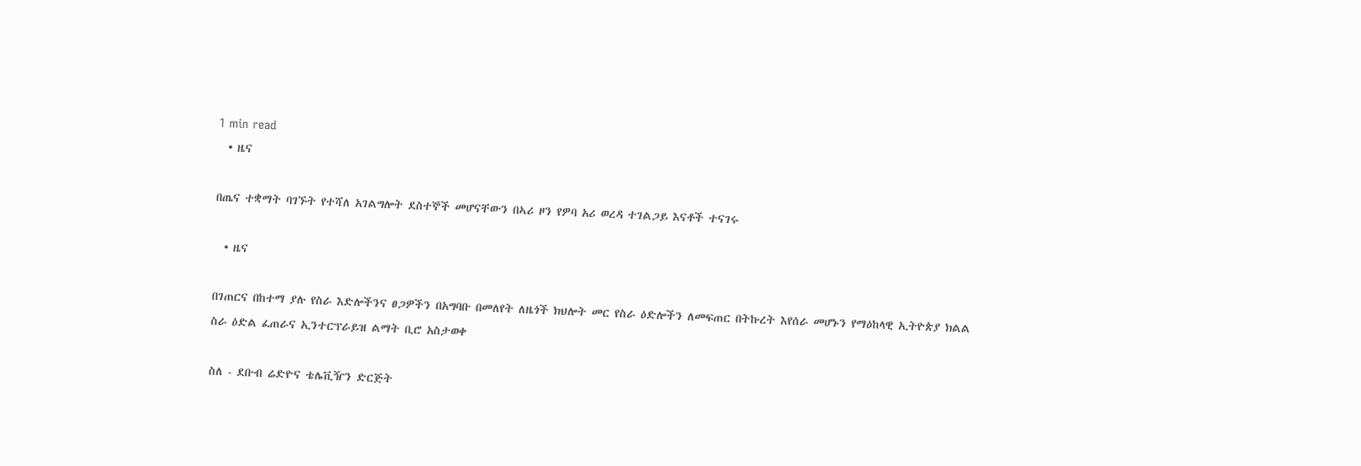1 min read
  • ዜና

በጤና ተቋማት ባገኙት የተሻለ አገልግሎት ደስተኞች መሆናቸውን በኣሪ ዞን የዎባ አሪ ወረዳ ተገልጋይ እናቶች ተናገሩ

  • ዜና

በገጠርና በከተማ ያሉ የስራ እድሎችንና ፀጋዎችን በአግባቡ በመለየት ለዜጎች ክህሎት መር የስራ ዕድሎችን ለመፍጠር በትኩረት እየሰራ መሆኑን የማዕከላዊ ኢትዮጵያ ክልል ስራ ዕድል ፈጠራና ኢንተርፕራይዝ ልማት ቢሮ አስታወቀ

ስለ - ደቡብ ሬድዮና ቴሌቪዥን ድርጅት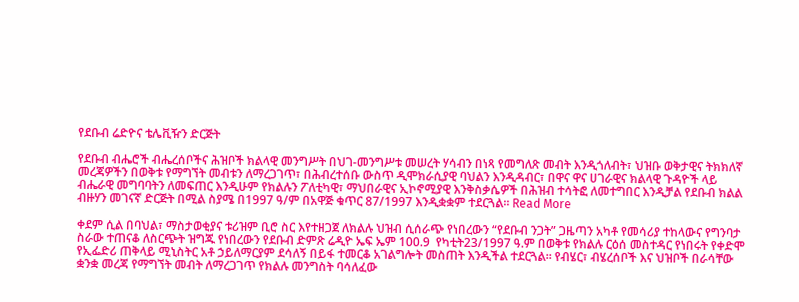የደቡብ ሬድዮና ቴሌቪዥን ድርጅት

የደቡብ ብሔሮች ብሔረሰቦችና ሕዝቦች ክልላዊ መንግሥት በህገ-መንግሥቱ መሠረት ሃሳብን በነጻ የመግለጽ መብት እንዲጎለብት፣ ህዝቡ ወቅታዊና ትክክለኛ መረጃዎችን በወቅቱ የማግኘት መብቱን ለማረጋገጥ፣ በሕብረተሰቡ ውስጥ ዲሞክራሲያዊ ባህልን እንዲዳብር፣ በዋና ዋና ሀገራዊና ክልላዊ ጉዳዮች ላይ ብሔራዊ መግባባትን ለመፍጠር እንዲሁም የክልሉን ፖለቲካዊ፣ ማህበራዊና ኢኮኖሚያዊ እንቅስቃሴዎች በሕዝብ ተሳትፎ ለመተግበር እንዲቻል የደቡብ ክልል ብዙሃን መገናኛ ድርጅት በሚል ስያሜ በ1997 ዓ/ም በአዋጅ ቁጥር 87/1997 እንዲቋቋም ተደርጓል፡፡ Read More

ቀደም ሲል በባህል፣ ማስታወቂያና ቱሪዝም ቢሮ ስር እየተዘጋጀ ለክልሉ ህዝብ ሲሰራጭ የነበረውን “የደቡብ ንጋት” ጋዜጣን አካቶ የመሳሪያ ተከላውና የግንባታ ስራው ተጠናቆ ለስርጭት ዝግጁ የነበረውን የደቡብ ድምጽ ሬዲዮ ኤፍ ኤም 100.9  የካቲት23/1997 ዓ.ም በወቅቱ የክልሉ ርዕሰ መስተዳር የነበሩት የቀድሞ የኢፌድሪ ጠቅላይ ሚኒስትር አቶ ኃይለማርያም ደሳለኝ በይፋ ተመርቆ አገልግሎት መስጠት እንዲችል ተደርጓል፡፡ የብሄር፣ ብሄረሰቦች እና ህዝቦች በራሳቸው ቋንቋ መረጃ የማግኘት መብት ለማረጋገጥ የክልሉ መንግስት ባሳለፈው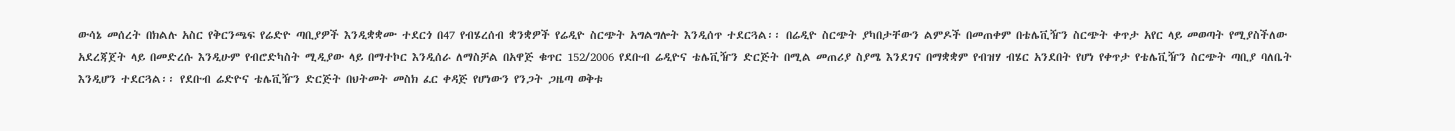ውሳኔ መሰረት በክልሉ አስር የቅርንጫፍ የሬድዮ ጣቢያዎች እንዲቋቋሙ ተደርጎ በ47 የብሄረሰብ ቋንቋዎች የሬዲዮ ስርጭት አግልግሎት እንዲሰጥ ተደርጓል፡፡ በሬዲዮ ስርጭት ያካበታቸውን ልምዶች በመጠቀም በቴሌቪዥን ስርጭት ቀጥታ አየር ላይ መወጣት የሚያስችለው አደረጃጀት ላይ በመድረሱ እንዲሁም የብሮድካስት ሚዲያው ላይ በማተኮር እንዲሰራ ለማስቻል በአዋጅ ቁጥር 152/2006 የደቡብ ሬዲዮና ቴሌቪዥን ድርጅት በሚል መጠሪያ ስያሜ እንደገና በማቋቋም የብዝሃ ብሄር አንደበት የሆነ የቀጥታ የቴሌቪዥን ስርጭት ጣቢያ ባለቤት እንዲሆን ተደርጓል፡፡ የደቡብ ሬድዮና ቴሌቪዥን ድርጅት በህትመት መስክ ፈር ቀዳጅ የሆነውን የንጋት ጋዜጣ ወቅቱ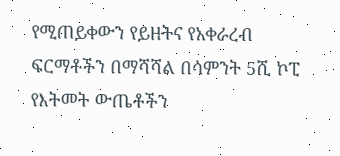የሚጠይቀውን የይዘትና የአቀራረብ ፍርማቶችን በማሻሻል በሳምንት 5ሺ ኮፒ የእትመት ውጤቶችን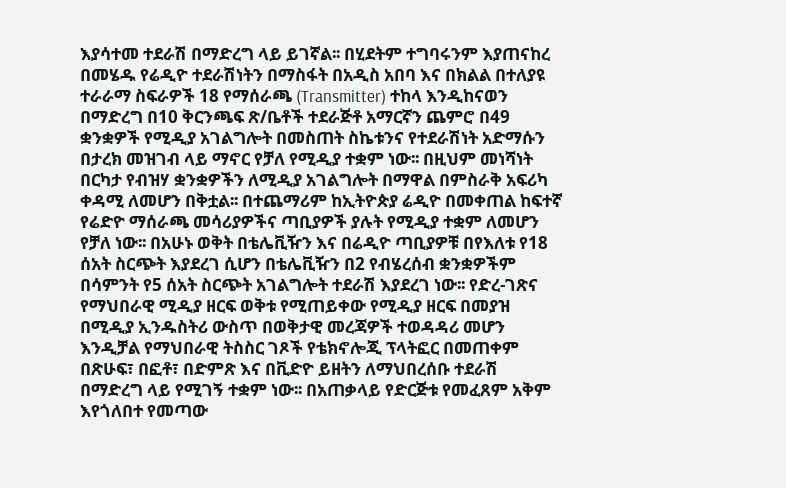እያሳተመ ተደራሽ በማድረግ ላይ ይገኛል፡፡ በሂደትም ተግባሩንም እያጠናከረ በመሄዱ የሬዲዮ ተደራሽነትን በማስፋት በአዲስ አበባ እና በክልል በተለያዩ ተራራማ ስፍራዎች 18 የማሰራጫ (Transmitter) ተከላ እንዲከናወን በማድረግ በ10 ቅርንጫፍ ጽ/ቤቶች ተደራጅቶ አማርኛን ጨምሮ በ49 ቋንቋዎች የሚዲያ አገልግሎት በመስጠት ስኬቱንና የተደራሽነት አድማሱን በታረክ መዝገብ ላይ ማኖር የቻለ የሚዲያ ተቋም ነው፡፡ በዚህም መነሻነት በርካታ የብዝሃ ቋንቋዎችን ለሚዲያ አገልግሎት በማዋል በምስራቅ አፍሪካ ቀዳሚ ለመሆን በቅቷል፡፡ በተጨማሪም ከኢትዮጵያ ሬዲዮ በመቀጠል ከፍተኛ የሬድዮ ማሰራጫ መሳሪያዎችና ጣቢያዎች ያሉት የሚዲያ ተቋም ለመሆን የቻለ ነው፡፡ በአሁኑ ወቅት በቴሌቪዥን እና በሬዲዮ ጣቢያዎቹ በየእለቱ የ18 ሰአት ስርጭት እያደረገ ሲሆን በቴሌቪዥን በ2 የብሄረሰብ ቋንቋዎችም በሳምንት የ5 ሰአት ስርጭት አገልግሎት ተደራሽ እያደረገ ነው፡፡ የድረ-ገጽና የማህበራዊ ሚዲያ ዘርፍ ወቅቱ የሚጠይቀው የሚዲያ ዘርፍ በመያዝ በሚዲያ ኢንዱስትሪ ውስጥ በወቅታዊ መረጃዎች ተወዳዳሪ መሆን እንዲቻል የማህበራዊ ትስስር ገጾች የቴክኖሎጂ ፕላትፎር በመጠቀም በጽሁፍ፣ በፎቶ፣ በድምጽ እና በቪድዮ ይዘትን ለማህበረሰቡ ተደራሽ በማድረግ ላይ የሚገኝ ተቋም ነው፡፡ በአጠቃላይ የድርጅቱ የመፈጸም አቅም እየጎለበተ የመጣው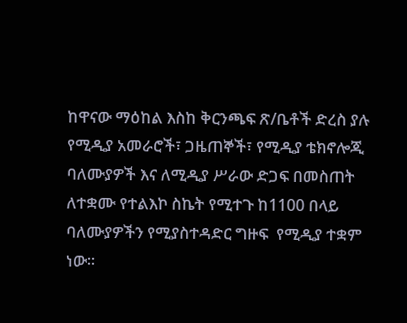ከዋናው ማዕከል እስከ ቅርንጫፍ ጽ/ቤቶች ድረስ ያሉ የሚዲያ አመራሮች፣ ጋዜጠኞች፣ የሚዲያ ቴክኖሎጂ ባለሙያዎች እና ለሚዲያ ሥራው ድጋፍ በመስጠት ለተቋሙ የተልእኮ ስኬት የሚተጉ ከ1100 በላይ ባለሙያዎችን የሚያስተዳድር ግዙፍ  የሚዲያ ተቋም  ነው፡፡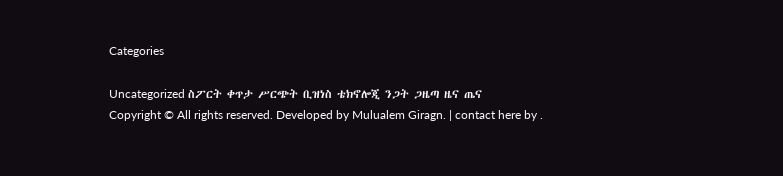Categories

Uncategorized ስፖርት ቀጥታ ሥርጭት ቢዝነስ ቴክኖሎጂ ንጋት ጋዜጣ ዜና ጤና
Copyright © All rights reserved. Developed by Mulualem Giragn. | contact here by .